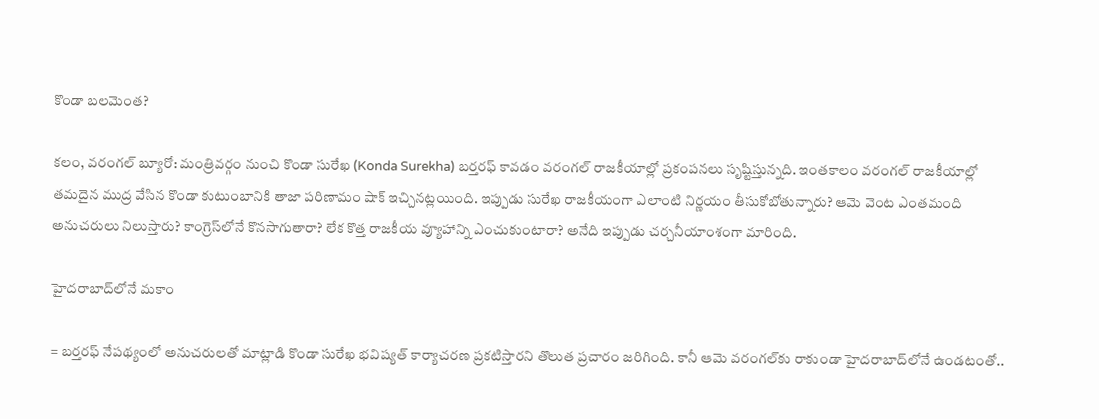కొండా బలమెంత?

కలం, వరంగల్‌ బ్యూరో: మంత్రివర్గం నుంచి కొండా సురేఖ (Konda Surekha) బర్తరఫ్‌ కావడం వరంగల్‌ రాజకీయాల్లో ప్రకంపనలు సృష్టిస్తున్నది. ఇంతకాలం వరంగల్‌ రాజకీయాల్లో తమదైన ముద్ర వేసిన కొండా కుటుంబానికి తాజా పరిణామం షాక్ ఇచ్చినట్లయింది. ఇప్పుడు సురేఖ రాజకీయంగా ఎలాంటి నిర్ణయం తీసుకోబోతున్నారు? ఆమె వెంట ఎంతమంది అనుచరులు నిలుస్తారు? కాంగ్రెస్‌లోనే కొనసాగుతారా? లేక కొత్త రాజకీయ వ్యూహాన్ని ఎంచుకుంటారా? అనేది ఇప్పుడు చర్చనీయాంశంగా మారింది.

హైదరాబాద్‌లోనే మకాం

= బర్తరఫ్‌ నేపథ్యంలో అనుచరులతో మాట్లాడి కొండా సురేఖ భవిష్యత్‌ కార్యాచరణ ప్రకటిస్తారని తొలుత ప్రచారం జరిగింది. కానీ ఆమె వరంగల్‌కు రాకుండా హైదరాబాద్‌లోనే ఉండటంతో..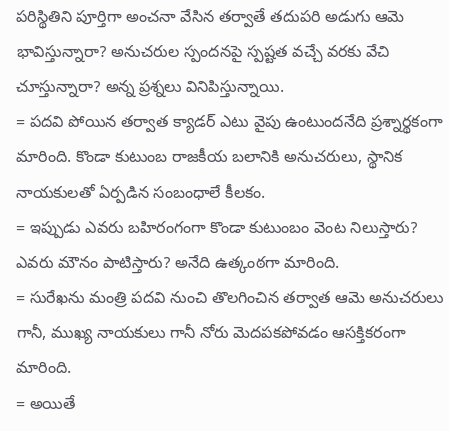పరిస్థితిని పూర్తిగా అంచనా వేసిన తర్వాతే తదుపరి అడుగు ఆమె భావిస్తున్నారా? అనుచరుల స్పందనపై స్పష్టత వచ్చే వరకు వేచి చూస్తున్నారా? అన్న ప్రశ్నలు వినిపిస్తున్నాయి.
= పదవి పోయిన తర్వాత క్యాడర్‌ ఎటు వైపు ఉంటుందనేది ప్రశ్నార్థకంగా మారింది. కొండా కుటుంబ రాజకీయ బలానికి అనుచరులు, స్థానిక నాయకులతో ఏర్పడిన సంబంధాలే కీలకం.
= ఇప్పుడు ఎవరు బహిరంగంగా కొండా కుటుంబం వెంట నిలుస్తారు? ఎవరు మౌనం పాటిస్తారు? అనేది ఉత్కంఠగా మారింది.
= సురేఖను మంత్రి పదవి నుంచి తొలగించిన తర్వాత ఆమె అనుచరులు గానీ, ముఖ్య నాయకులు గానీ నోరు మెదపకపోవడం ఆసక్తికరంగా మారింది.
= అయితే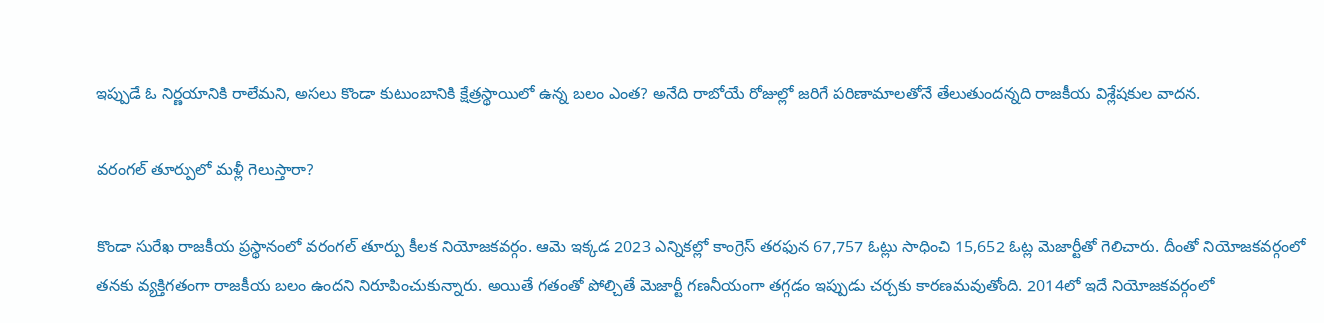ఇప్పుడే ఓ నిర్ణయానికి రాలేమని, అసలు కొండా కుటుంబానికి క్షేత్రస్థాయిలో ఉన్న బలం ఎంత? అనేది రాబోయే రోజుల్లో జరిగే పరిణామాలతోనే తేలుతుందన్నది రాజకీయ విశ్లేషకుల వాదన.

వరంగల్ తూర్పులో మళ్లీ గెలుస్తారా?

కొండా సురేఖ రాజకీయ ప్రస్థానంలో వరంగల్‌ తూర్పు కీలక నియోజకవర్గం. ఆమె ఇక్కడ 2023 ఎన్నికల్లో కాంగ్రెస్‌ తరఫున 67,757 ఓట్లు సాధించి 15,652 ఓట్ల మెజార్టీతో గెలిచారు. దీంతో నియోజకవర్గంలో తనకు వ్యక్తిగతంగా రాజకీయ బలం ఉందని నిరూపించుకున్నారు. అయితే గతంతో పోల్చితే మెజార్టీ గణనీయంగా తగ్గడం ఇప్పుడు చర్చకు కారణమవుతోంది. 2014లో ఇదే నియోజకవర్గంలో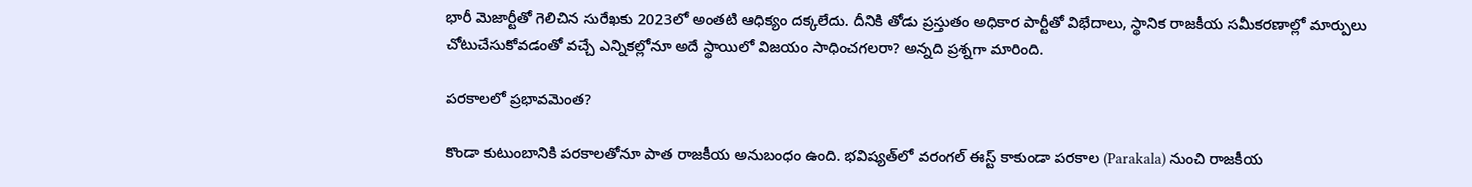భారీ మెజార్టీతో గెలిచిన సురేఖకు 2023లో అంతటి ఆధిక్యం దక్కలేదు. దీనికి తోడు ప్రస్తుతం అధికార పార్టీతో విభేదాలు, స్థానిక రాజకీయ సమీకరణాల్లో మార్పులు చోటుచేసుకోవడంతో వచ్చే ఎన్నికల్లోనూ అదే స్థాయిలో విజయం సాధించగలరా? అన్నది ప్రశ్నగా మారింది.

పరకాలలో ప్రభావమెంత?

కొండా కుటుంబానికి పరకాలతోనూ పాత రాజకీయ అనుబంధం ఉంది. భవిష్యత్‌లో వరంగల్‌ ఈస్ట్‌ కాకుండా పరకాల (Parakala) నుంచి రాజకీయ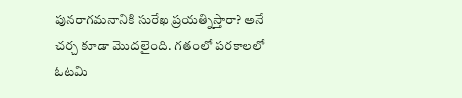పునరాగమనానికి సురేఖ ప్రయత్నిస్తారా? అనే చర్చ కూడా మొదలైంది. గతంలో పరకాలలో ఓటమి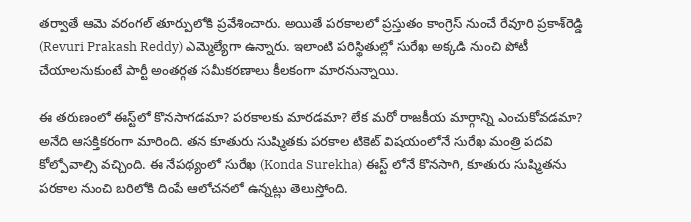తర్వాతే ఆమె వరంగల్ తూర్పులోకి ప్రవేశించారు. అయితే పరకాలలో ప్రస్తుతం కాంగ్రెస్‌ నుంచే రేవూరి ప్రకాశ్‌రెడ్డి (Revuri Prakash Reddy) ఎమ్మెల్యేగా ఉన్నారు. ఇలాంటి పరిస్థితుల్లో సురేఖ అక్కడి నుంచి పోటీ చేయాలనుకుంటే పార్టీ అంతర్గత సమీకరణాలు కీలకంగా మారనున్నాయి.

ఈ తరుణంలో ఈస్ట్‌లో కొనసాగడమా? పరకాలకు మారడమా? లేక మరో రాజకీయ మార్గాన్ని ఎంచుకోవడమా? అనేది ఆసక్తికరంగా మారింది. తన కూతురు సుష్మితకు పరకాల టికెట్ విషయంలోనే సురేఖ మంత్రి పదవి కోల్పోవాల్సి వచ్చింది. ఈ నేపథ్యంలో సురేఖ (Konda Surekha) ఈస్ట్ లోనే కొనసాగి, కూతురు సుష్మితను పరకాల నుంచి బరిలోకి దింపే ఆలోచనలో ఉన్నట్లు తెలుస్తోంది.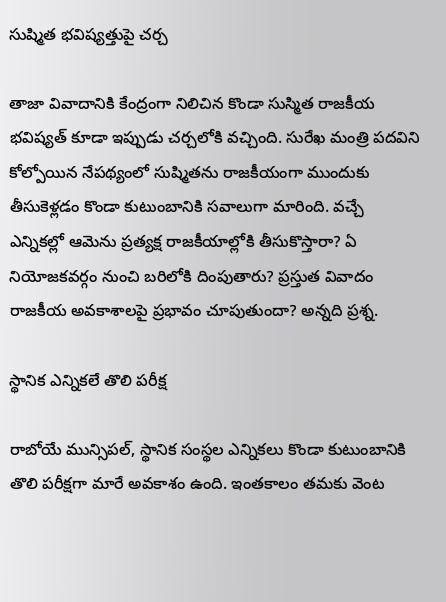సుష్మిత భవిష్యత్తుపై చర్చ

తాజా వివాదానికి కేంద్రంగా నిలిచిన కొండా సుస్మిత రాజకీయ భవిష్యత్‌ కూడా ఇప్పుడు చర్చలోకి వచ్చింది. సురేఖ మంత్రి పదవిని కోల్పోయిన నేపథ్యంలో సుష్మితను రాజకీయంగా ముందుకు తీసుకెళ్లడం కొండా కుటుంబానికి సవాలుగా మారింది. వచ్చే ఎన్నికల్లో ఆమెను ప్రత్యక్ష రాజకీయాల్లోకి తీసుకొస్తారా? ఏ నియోజకవర్గం నుంచి బరిలోకి దింపుతారు? ప్రస్తుత వివాదం రాజకీయ అవకాశాలపై ప్రభావం చూపుతుందా? అన్నది ప్రశ్న.

స్థానిక ఎన్నికలే తొలి పరీక్ష

రాబోయే మున్సిపల్‌, స్థానిక సంస్థల ఎన్నికలు కొండా కుటుంబానికి తొలి పరీక్షగా మారే అవకాశం ఉంది. ఇంతకాలం తమకు వెంట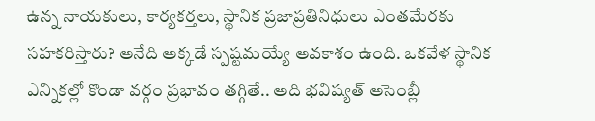ఉన్న నాయకులు, కార్యకర్తలు, స్థానిక ప్రజాప్రతినిధులు ఎంతమేరకు సహకరిస్తారు? అనేది అక్కడే స్పష్టమయ్యే అవకాశం ఉంది. ఒకవేళ స్థానిక ఎన్నికల్లో కొండా వర్గం ప్రభావం తగ్గితే.. అది భవిష్యత్‌ అసెంబ్లీ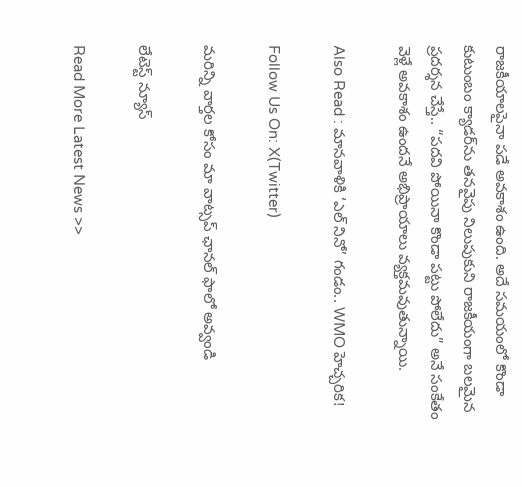రాజకీయాలపైనా పడే అవకాశం ఉంది. అదే సమయంలో కొండా కుటుంబం క్యాడర్‌ను తనవైపు నిలుపుకుని రాజకీయంగా బలమైన ప్రదర్శన చేస్తే.. “పదవి పోయినా కొండా పట్టు పోలేదు” అనే సంకేతం వెళ్లే అవకాశం ఉందనే అభిప్రాయాలు వ్యక్తమవుతున్నాయి.

Also Read : మానవాళికి ‘ఎల్ నినో’ గండం.. WMO హెచ్చరిక!

Follow Us On: X(Twitter)

మ‌రిన్ని వార్త‌ల కోసం మా వాట్స‌ప్ ఛాన‌ల్ ఫాలో అవ్వండి

లేటెస్ట్ న్యూస్‌

Read More Latest News >>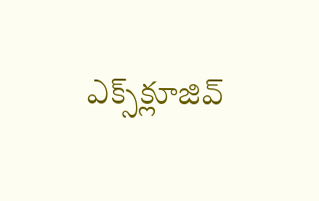ఎక్స్‌క్లూజివ్‌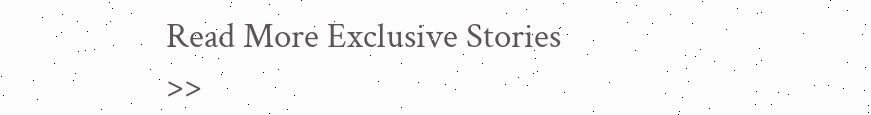Read More Exclusive Stories >>